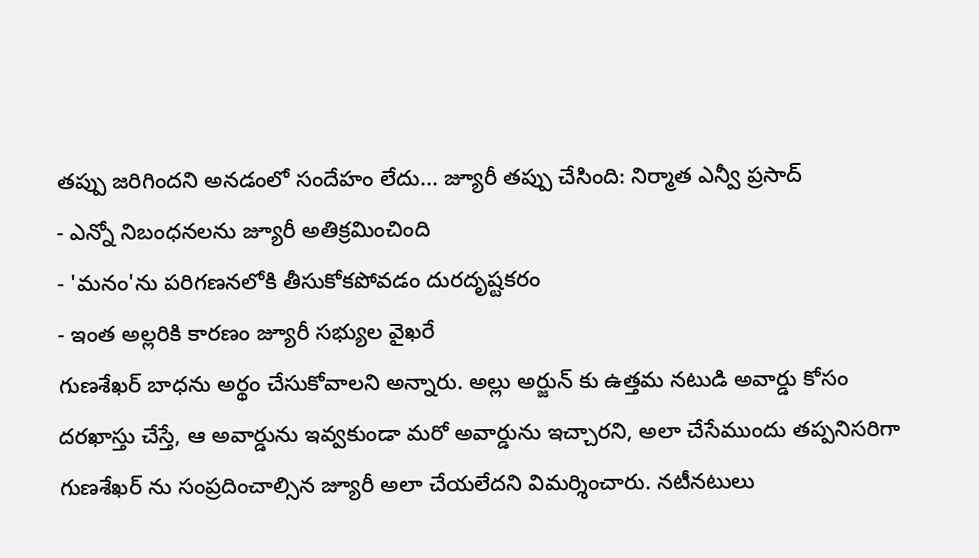తప్పు జరిగిందని అనడంలో సందేహం లేదు... జ్యూరీ తప్పు చేసింది: నిర్మాత ఎన్వీ ప్రసాద్
- ఎన్నో నిబంధనలను జ్యూరీ అతిక్రమించింది
- 'మనం'ను పరిగణనలోకి తీసుకోకపోవడం దురదృష్టకరం
- ఇంత అల్లరికి కారణం జ్యూరీ సభ్యుల వైఖరే
గుణశేఖర్ బాధను అర్థం చేసుకోవాలని అన్నారు. అల్లు అర్జున్ కు ఉత్తమ నటుడి అవార్డు కోసం దరఖాస్తు చేస్తే, ఆ అవార్డును ఇవ్వకుండా మరో అవార్డును ఇచ్చారని, అలా చేసేముందు తప్పనిసరిగా గుణశేఖర్ ను సంప్రదించాల్సిన జ్యూరీ అలా చేయలేదని విమర్శించారు. నటీనటులు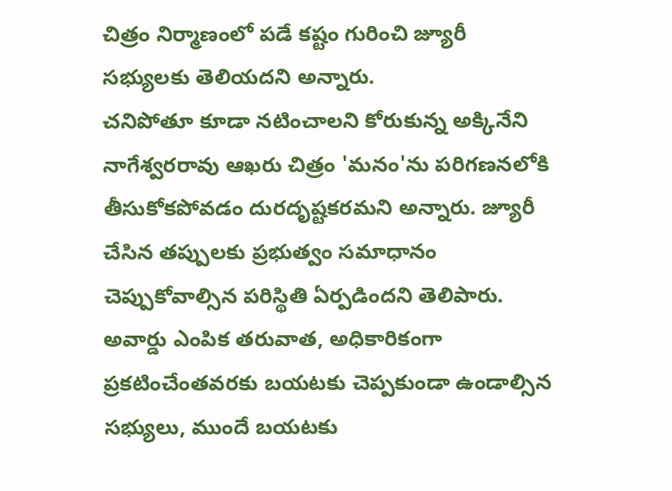చిత్రం నిర్మాణంలో పడే కష్టం గురించి జ్యూరీ సభ్యులకు తెలియదని అన్నారు.
చనిపోతూ కూడా నటించాలని కోరుకున్న అక్కినేని నాగేశ్వరరావు ఆఖరు చిత్రం 'మనం'ను పరిగణనలోకి తీసుకోకపోవడం దురదృష్టకరమని అన్నారు. జ్యూరీ చేసిన తప్పులకు ప్రభుత్వం సమాధానం చెప్పుకోవాల్సిన పరిస్థితి ఏర్పడిందని తెలిపారు. అవార్డు ఎంపిక తరువాత, అధికారికంగా ప్రకటించేంతవరకు బయటకు చెప్పకుండా ఉండాల్సిన సభ్యులు, ముందే బయటకు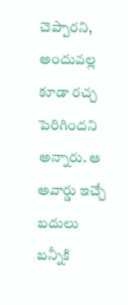చెప్పారని, అందువల్ల కూడా రచ్చ పెరిగిందని అన్నారు. ఆ అవార్డు ఇచ్చే బదులు బన్నీకి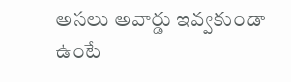అసలు అవార్డు ఇవ్వకుండా ఉంటే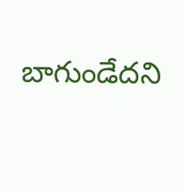బాగుండేదని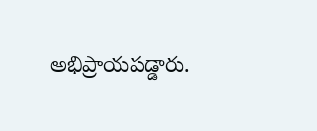అభిప్రాయపడ్డారు.